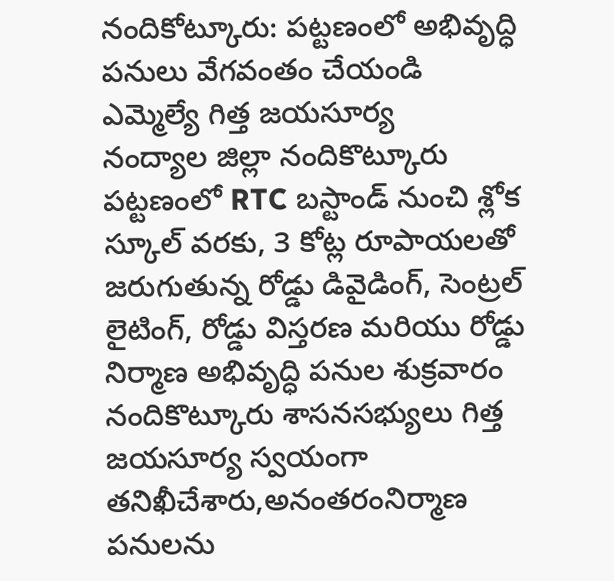నందికోట్కూరు: పట్టణంలో అభివృద్ధి పనులు వేగవంతం చేయండి ఎమ్మెల్యే గిత్త జయసూర్య
నంద్యాల జిల్లా నందికొట్కూరు పట్టణంలో RTC బస్టాండ్ నుంచి శ్లోక స్కూల్ వరకు, 3 కోట్ల రూపాయలతో జరుగుతున్న రోడ్డు డివైడింగ్, సెంట్రల్ లైటింగ్, రోడ్డు విస్తరణ మరియు రోడ్డు నిర్మాణ అభివృద్ధి పనుల శుక్రవారం నందికొట్కూరు శాసనసభ్యులు గిత్త జయసూర్య స్వయంగా తనిఖీచేశారు,అనంతరంనిర్మాణ పనులను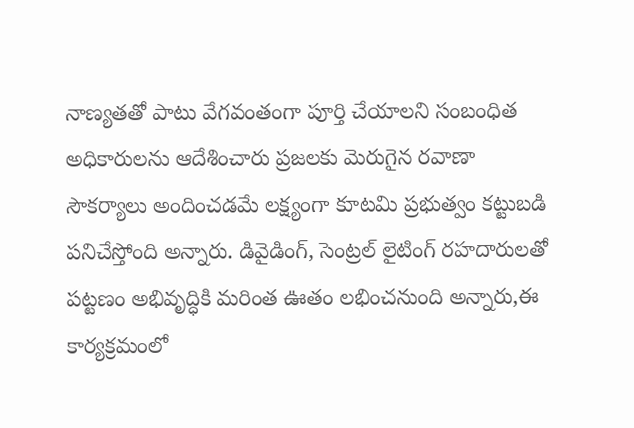నాణ్యతతో పాటు వేగవంతంగా పూర్తి చేయాలని సంబంధిత అధికారులను ఆదేశించారు ప్రజలకు మెరుగైన రవాణా సౌకర్యాలు అందించడమే లక్ష్యంగా కూటమి ప్రభుత్వం కట్టుబడి పనిచేస్తోంది అన్నారు. డివైడింగ్, సెంట్రల్ లైటింగ్ రహదారులతో పట్టణం అభివృద్ధికి మరింత ఊతం లభించనుంది అన్నారు,ఈ కార్యక్రమంలో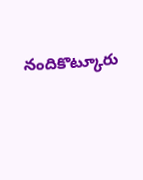నందికొట్కూరు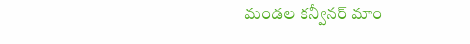మండల కన్వీనర్ మాం